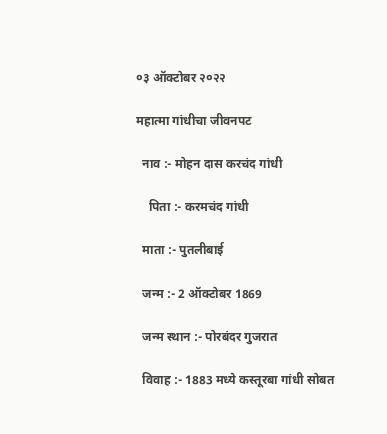०३ ऑक्टोबर २०२२

महात्मा गांधीचा जीवनपट

  नाव :- मोहन दास करचंद गांधी

    पिता :- करमचंद गांधी

  माता :- पुतलीबाई

  जन्म :- 2 ऑक्टोबर 1869

  जन्म स्थान :- पोरबंदर गुजरात

  विवाह :- 1883 मध्ये कस्तूरबा गांधी सोबत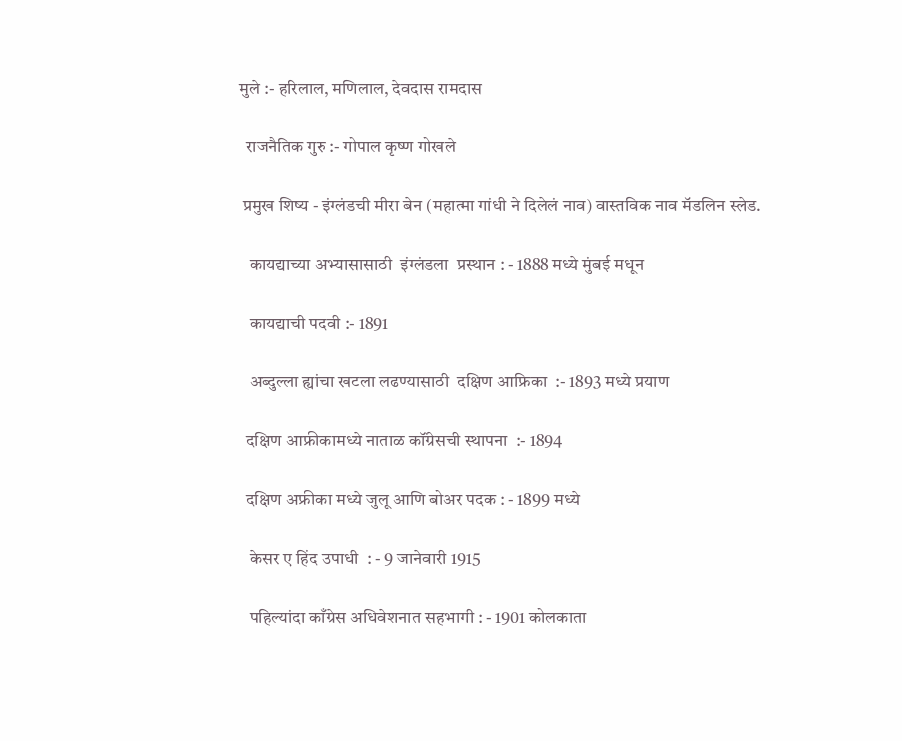मुले :- हरिलाल, मणिलाल, देवदास रामदास

  राजनैतिक गुरु :- गोपाल कृष्ण गोखले

 प्रमुख शिष्य - इंग्लंडची मीरा बेन (महात्मा गांधी ने दिलेलं नाव) वास्तविक नाव मॅडलिन स्लेड.

   कायद्याच्या अभ्यासासाठी  इंग्लंडला  प्रस्थान : - 1888 मध्ये मुंबई मधून

   कायद्याची पदवी :- 1891

   अब्दुल्ला ह्यांचा खटला लढण्यासाठी  दक्षिण आफ्रिका  :- 1893 मध्ये प्रयाण

  दक्षिण आफ्रीकामध्ये नाताळ कॉंग्रेसची स्थापना  :- 1894

  दक्षिण अफ्रीका मध्ये जुलू आणि बोअर पदक : - 1899 मध्ये

   केसर ए हिंद उपाधी  : - 9 जानेवारी 1915

   पहिल्यांदा काँग्रेस अधिवेशनात सहभागी : - 1901 कोलकाता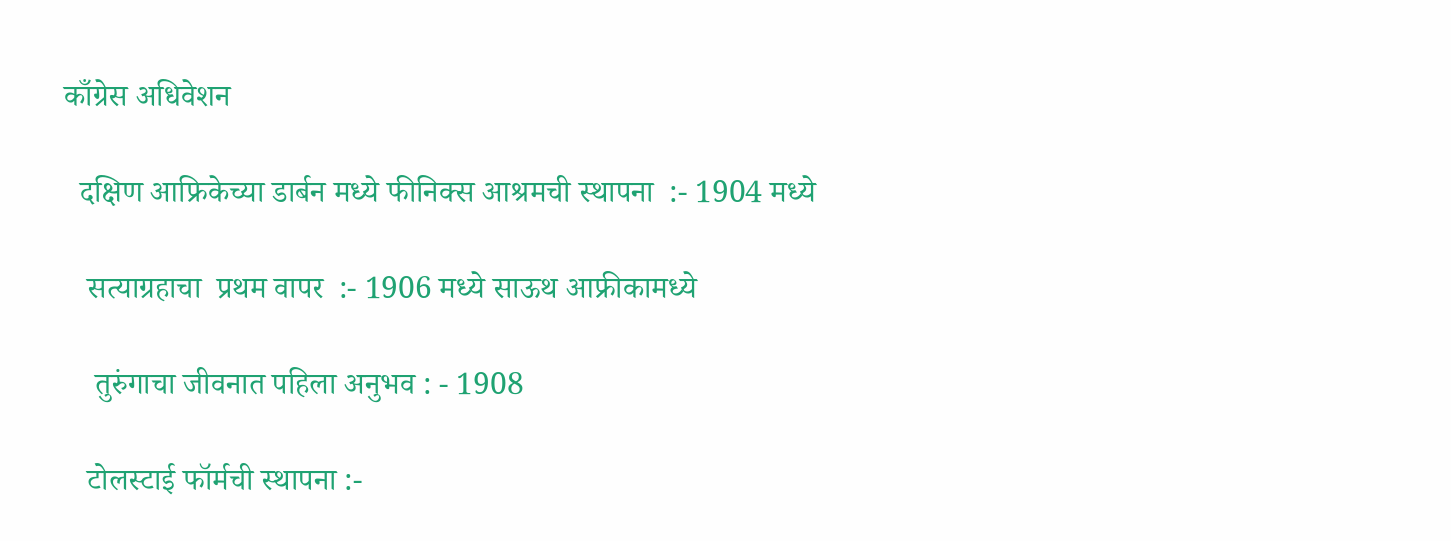काँग्रेस अधिवेशन

  दक्षिण आफ्रिकेच्या डार्बन मध्ये फीनिक्स आश्रमची स्थापना  :- 1904 मध्ये

   सत्याग्रहाचा  प्रथम वापर  :- 1906 मध्ये साऊथ आफ्रीकामध्ये

    तुरुंगाचा जीवनात पहिला अनुभव : - 1908

   टोलस्टाई फॉर्मची स्थापना :-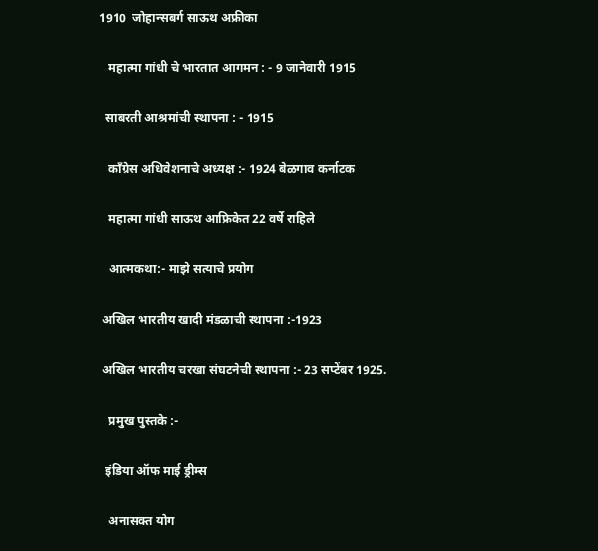1910  जोहान्सबर्ग साऊथ अफ्रीका

   महात्मा गांधी चे भारतात आगमन : - 9 जानेवारी 1915

  साबरती आश्रमांची स्थापना : - 1915

   कॉंग्रेस अधिवेशनाचे अध्यक्ष :- 1924 बेळगाव कर्नाटक

   महात्मा गांधी साऊथ आफ्रिकेत 22 वर्षे राहिले

   आत्मकथा:- माझे सत्याचे प्रयोग

 अखिल भारतीय खादी मंडळाची स्थापना :-1923

 अखिल भारतीय चरखा संघटनेची स्थापना :- 23 सप्टेंबर 1925.

   प्रमुख पुस्तके :-

  इंडिया ऑफ माई ड्रीम्स

   अनासक्त योग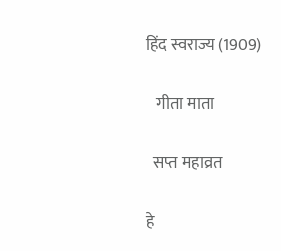हिंद स्वराज्य (1909)

   गीता माता

  सप्त महाव्रत

हे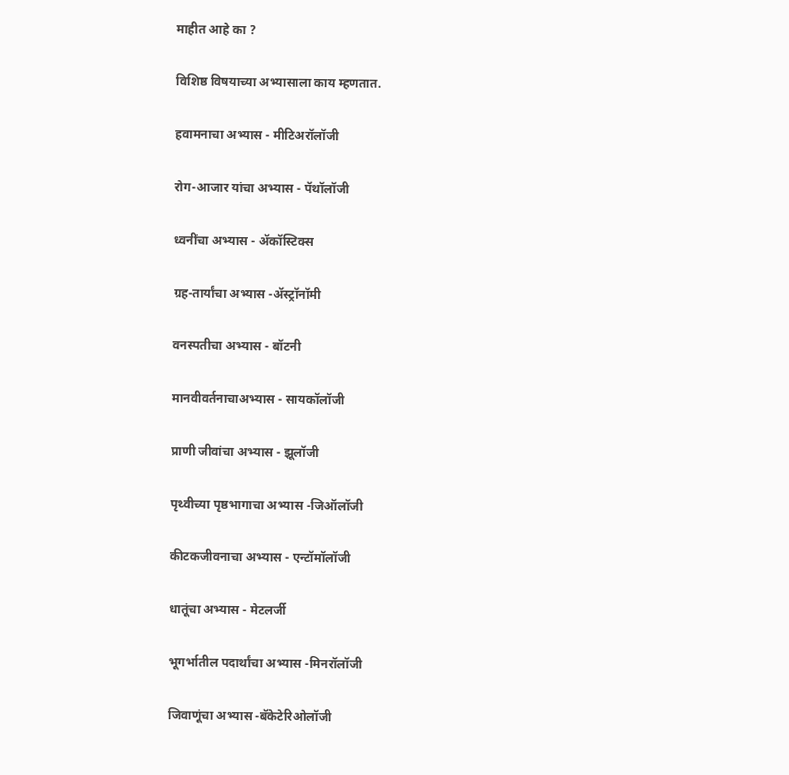माहीत आहे का ?

विशिष्ठ विषयाच्या अभ्यासाला काय म्हणतात.

हवामनाचा अभ्यास - मीटिअरॉलॉजी

रोग-आजार यांचा अभ्यास - पॅथॉलॉजी

ध्वनींचा अभ्यास - ॲकॉस्टिक्स

ग्रह-तार्यांचा अभ्यास -ॲस्ट्रॉनॉमी

वनस्पतीचा अभ्यास - बॉटनी

मानवीवर्तनाचाअभ्यास - सायकॉलॉजी

प्राणी जीवांचा अभ्यास - झूलॉजी

पृथ्वीच्या पृष्ठभागाचा अभ्यास -जिऑलॉजी

कीटकजीवनाचा अभ्यास - एन्टॉमॉलॉजी

धातूंचा अभ्यास - मेटलर्जी

भूगर्भातील पदार्थांचा अभ्यास -मिनरॉलॉजी

जिवाणूंचा अभ्यास -बॅकेटेरिओलॉजी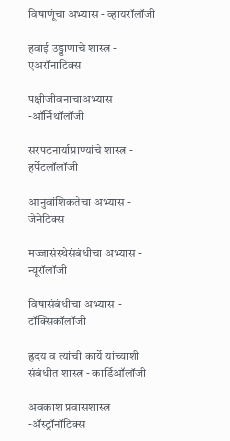विषाणूंचा अभ्यास - व्हायरॉलॉजी

हवाई उड्डाणाचे शास्त्र - एअरॉनाटिक्स

पक्षीजीवनाचाअभ्यास -ऑर्निथॉलॉजी

सरपटनार्याप्राण्यांचे शास्त्र - हर्पेटलॉलॉजी

आनुवांशिकतेचा अभ्यास - जेनेटिक्स

मज्जासंस्थेसंबंधीचा अभ्यास - न्यूरॉलॉजी

विषासंबंधीचा अभ्यास - टॉक्सिकॉलॉजी

ह्रदय व त्यांची कार्ये यांच्याशी संबंधीत शास्त्र - कार्डिऑलॉजी

अवकाश प्रवासशास्त्र -ॲस्ट्रॉनॉटिक्स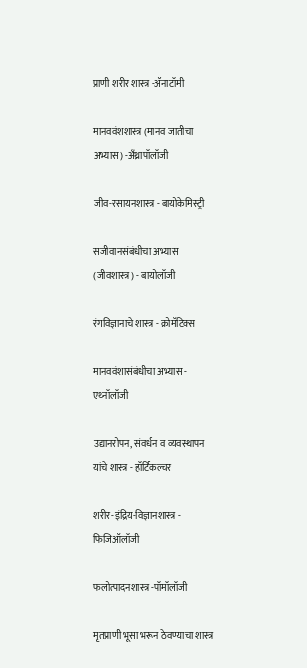प्राणी शरीर शास्त्र -ॲनाटॉमी

मानववंशशास्त्र (मानव जातीचा अभ्यास) -अँथ्रापॉलॉजी

जीव-रसायनशास्त्र - बायोकेमिस्ट्री

सजीवानसंबंधीचा अभ्यास (जीवशास्त्र) - बायोलॉजी

रंगविज्ञानाचे शास्त्र - क्रोमॅटिक्स

मानववंशासंबंधीचा अभ्यास - एथ्नॉलॉजी

उद्यानरोपन, संवर्धन व व्यवस्थापन यांचे शास्त्र - हॉर्टिकल्चर

शरीर-इंद्रिय-विज्ञानशास्त्र - फिजिऑलॉजी

फलोत्पादनशास्त्र -पॉमॉलॉजी

मृतप्राणी भूसा भरून ठेवण्याचा शास्त्र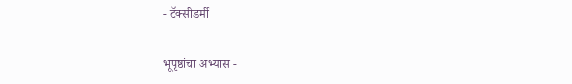- टॅक्सीडर्मी

भूपृष्ठांचा अभ्यास -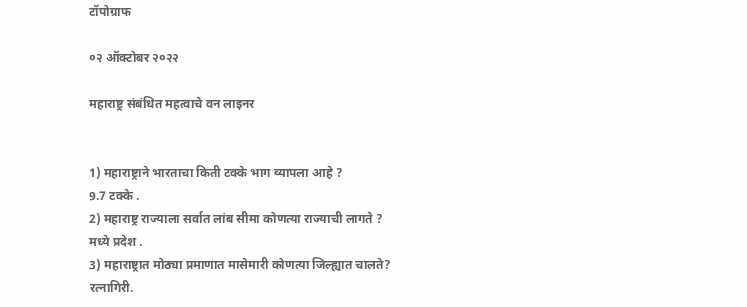टॉपोग्राफ

०२ ऑक्टोबर २०२२

महाराष्ट्र संबंधित महत्वाचे वन लाइनर


1) महाराष्ट्राने भारताचा किती टक्के भाग व्यापला आहे ?
9.7 टक्के .
2) महाराष्ट्र राज्याला सर्वात लांब सीमा कोणत्या राज्याची लागते ?
मध्ये प्रदेश .
3) महाराष्ट्रात मोठ्या प्रमाणात मासेमारी कोणत्या जिल्ह्यात चालते?
रत्नागिरी.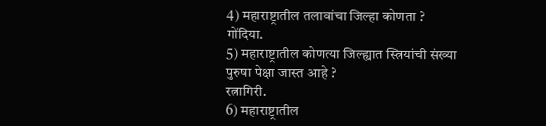4) महाराष्ट्रातील तलावांचा जिल्हा कोणता ?
गोंदिया.
5) महाराष्ट्रातील कोणत्या जिल्ह्यात स्त्रियांची संख्या पुरुषा पेक्षा जास्त आहे ?
रत्नागिरी.
6) महाराष्ट्रातील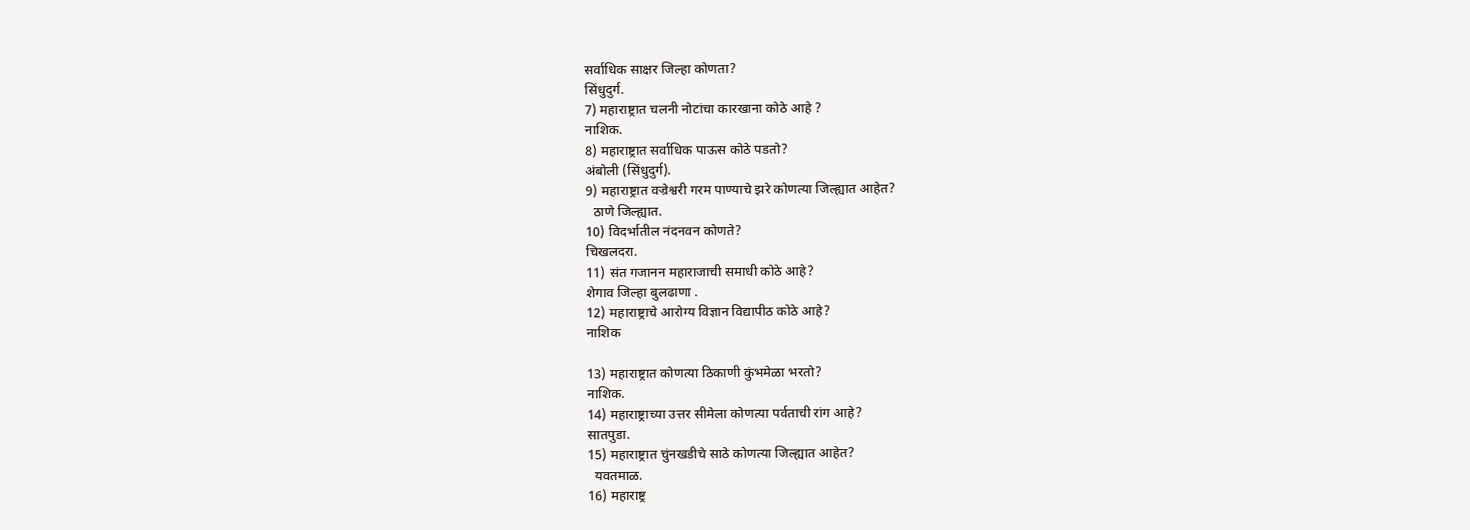सर्वाधिक साक्षर जिल्हा कोणता?
सिंधुदुर्ग.
7) महाराष्ट्रात चलनी नोटांचा कारखाना कोठे आहे ?
नाशिक.
8) महाराष्ट्रात सर्वाधिक पाऊस कोठे पडतो?
अंबोली (सिंधुदुर्ग).
9) महाराष्ट्रात वज्रेश्वरी गरम पाण्याचे झरे कोणत्या जिल्ह्यात आहेत?
  ठाणे जिल्ह्यात.
10) विदर्भातील नंदनवन कोणते?
चिखलदरा.
11) संत गजानन महाराजाची समाधी कोठे आहे?
शेगाव जिल्हा बुलढाणा .
12) महाराष्ट्राचे आरोग्य विज्ञान विद्यापीठ कोठे आहे?
नाशिक

13) महाराष्ट्रात कोणत्या ठिकाणी कुंभमेळा भरतो?
नाशिक.
14) महाराष्ट्राच्या उत्तर सीमेला कोणत्या पर्वताची रांग आहे?
सातपुडा.
15) महाराष्ट्रात चुंनखडीचे साठे कोणत्या जिल्ह्यात आहेत?
  यवतमाळ.
16) महाराष्ट्र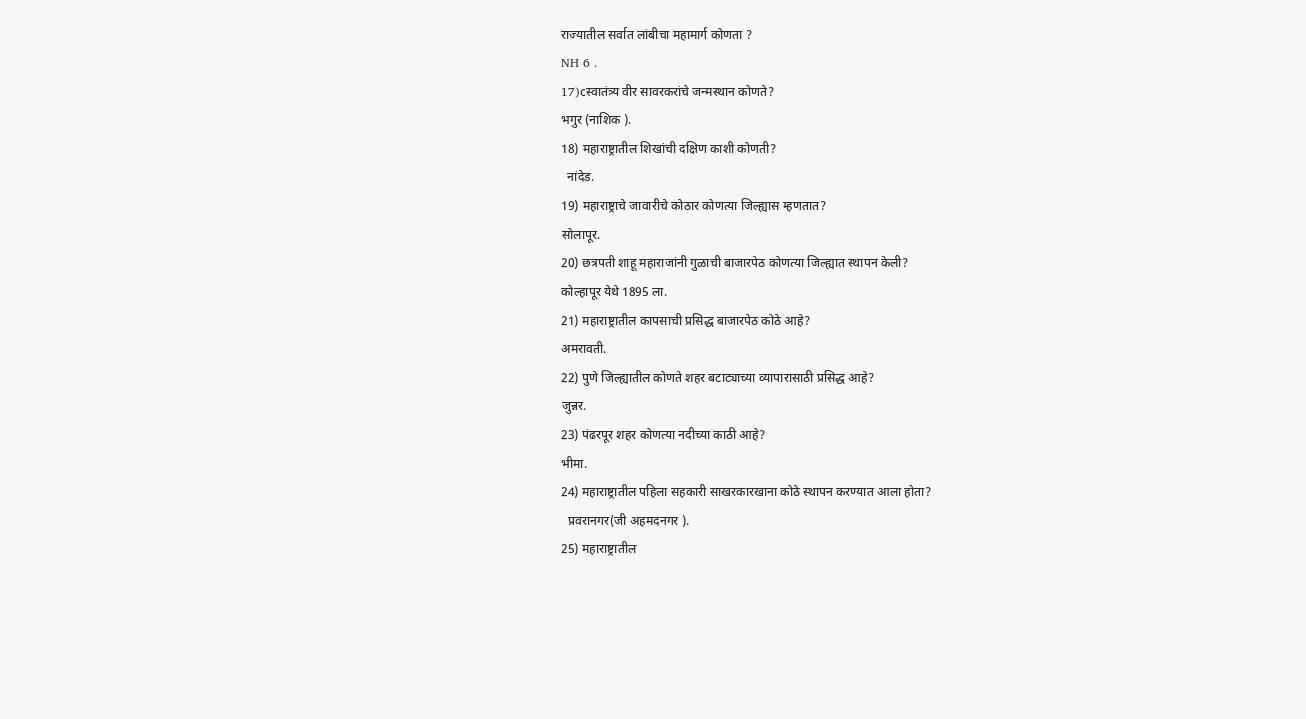राज्यातील सर्वात लांबीचा महामार्ग कोणता ?
NH 6 .
17)cस्वातंत्र्य वीर सावरकरांचे जन्मस्थान कोणते?
भगुर (नाशिक ).
18) महाराष्ट्रातील शिखांची दक्षिण काशी कोणती?
  नांदेड.
19) महाराष्ट्राचे जावारीचे कोठार कोणत्या जिल्ह्यास म्हणतात?
सोलापूर.
20) छत्रपती शाहू महाराजांनी गुळाची बाजारपेठ कोणत्या जिल्ह्यात स्थापन केली?
कोल्हापूर येथे 1895 ला.
21) महाराष्ट्रातील कापसाची प्रसिद्ध बाजारपेठ कोठे आहे?
अमरावती.
22) पुणे जिल्ह्यातील कोणते शहर बटाट्याच्या व्यापारासाठी प्रसिद्ध आहे?
जुन्नर.
23) पंढरपूर शहर कोणत्या नदीच्या काठी आहे?
भीमा.
24) महाराष्ट्रातील पहिला सहकारी साखरकारखाना कोठे स्थापन करण्यात आला होता?
  प्रवरानगर(जी अहमदनगर ).
25) महाराष्ट्रातील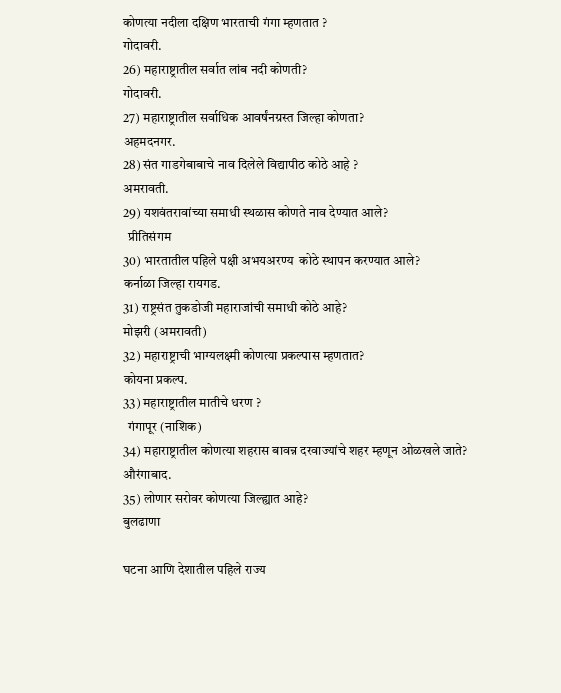कोणत्या नदीला दक्षिण भारताची गंगा म्हणतात ?
गोदावरी.
26) महाराष्ट्रातील सर्वात लांब नदी कोणती?
गोदावरी.
27) महाराष्ट्रातील सर्वाधिक आवर्षंनग्रस्त जिल्हा कोणता?
अहमदनगर.
28) संत गाडगेबाबाचे नाव दिलेले विद्यापीठ कोठे आहे ?
अमरावती.
29) यशवंतरावांच्या समाधी स्थळास कोणते नाव देण्यात आले?
  प्रीतिसंगम
30) भारतातील पहिले पक्षी अभयअरण्य  कोठे स्थापन करण्यात आले?
कर्नाळा जिल्हा रायगड.
31) राष्ट्रसंत तुकडोजी महाराजांची समाधी कोठे आहे?
मोझरी (अमरावती)
32) महाराष्ट्राची भाग्यलक्ष्मी कोणत्या प्रकल्पास म्हणतात?
कोयना प्रकल्प.
33) महाराष्ट्रातील मातीचे धरण ?
  गंगापूर (नाशिक)
34) महाराष्ट्रातील कोणत्या शहरास बावन्न दरवाज्यांचे शहर म्हणून ओळखले जाते?
औरंगाबाद.
35) लोणार सरोवर कोणत्या जिल्ह्यात आहे?
बुलढाणा

घटना आणि देशातील पहिले राज्य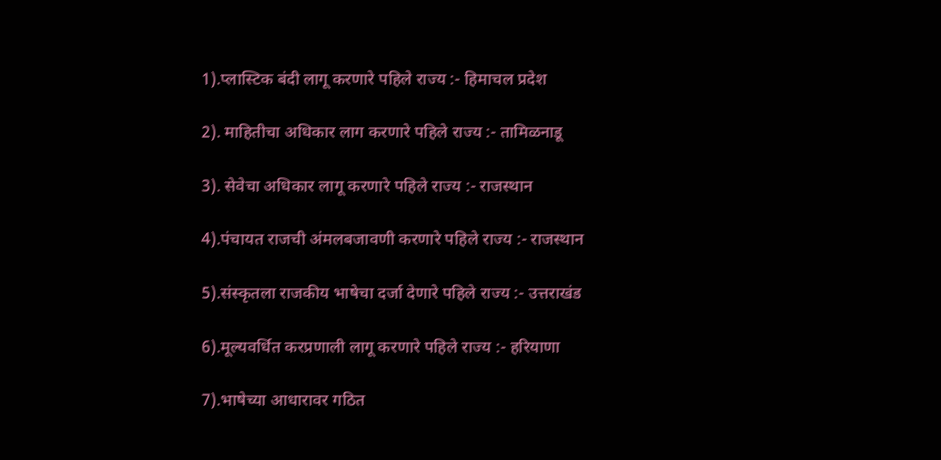1).प्लास्टिक बंदी लागू करणारे पहिले राज्य :- हिमाचल प्रदेश

2). माहितीचा अधिकार लाग करणारे पहिले राज्य :- तामिळनाडू

3). सेवेचा अधिकार लागू करणारे पहिले राज्य :- राजस्थान

4).पंचायत राजची अंमलबजावणी करणारे पहिले राज्य :- राजस्थान

5).संस्कृतला राजकीय भाषेचा दर्जा देणारे पहिले राज्य :- उत्तराखंड

6).मूल्यवर्धित करप्रणाली लागू करणारे पहिले राज्य :- हरियाणा

7).भाषेच्या आधारावर गठित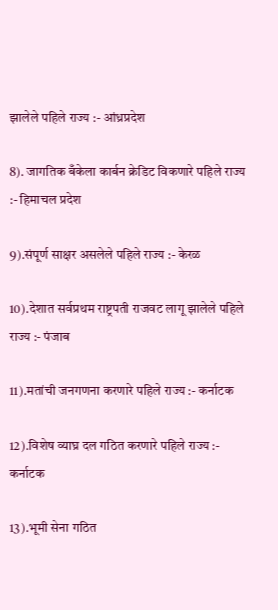झालेले पहिले राज्य :- आंध्रप्रदेश

8). जागतिक बँकेला कार्बन क्रेडिट विकणारे पहिले राज्य :- हिमाचल प्रदेश

9).संपूर्ण साक्षर असलेले पहिले राज्य :- केरळ

10).देशात सर्वप्रथम राष्ट्रपती राजवट लागू झालेले पहिले राज्य :- पंजाब

11).मतांची जनगणना करणारे पहिले राज्य :- कर्नाटक

12).विशेष व्याघ्र दल गठित करणारे पहिले राज्य :-  कर्नाटक

13).भूमी सेना गठित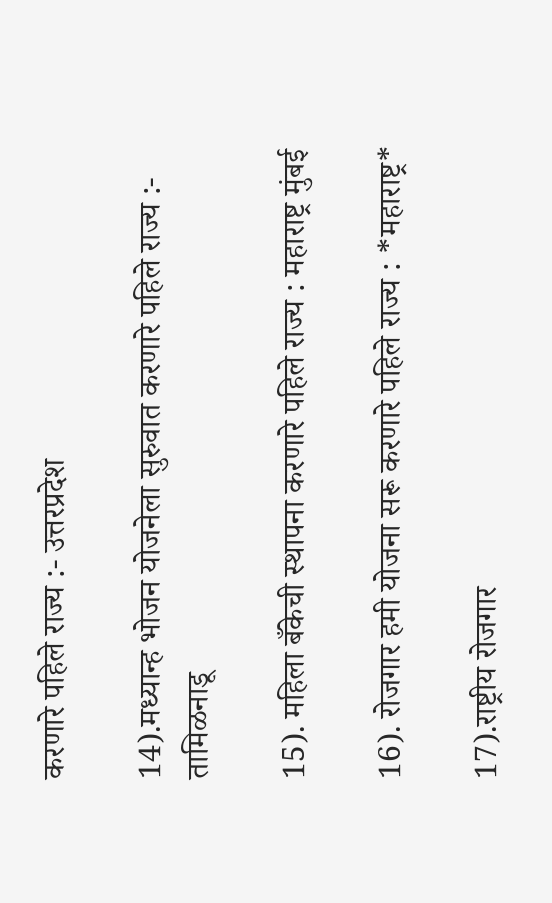करणारे पहिले राज्य :- उत्तरप्रदेश

14).मध्यान्ह भोजन योजनेला सुरुवात करणारे पहिले राज्य :- तामिळनाडू

15). महिला बँकेची स्थापना करणारे पहिले राज्य : महाराष्ट्र मुंबई

16). रोजगार हमी योजना सरू करणारे पहिले राज्य : *महाराष्ट्र*

17).राष्ट्रीय रोजगार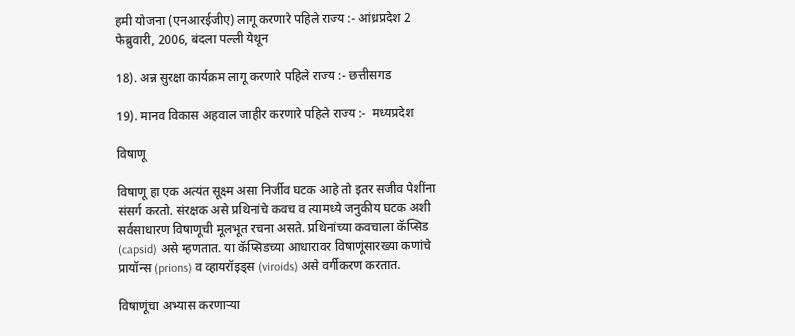हमी योजना (एनआरईजीए) लागू करणारे पहिले राज्य :- आंध्रप्रदेश 2 फेब्रुवारी, 2006, बंदला पल्ली येथून

18). अन्न सुरक्षा कार्यक्रम लागू करणारे पहिले राज्य :- छत्तीसगड

19). मानव विकास अहवाल जाहीर करणारे पहिले राज्य :-  मध्यप्रदेश

विषाणू

विषाणू हा एक अत्यंत सूक्ष्म असा निर्जीव घटक आहे तो इतर सजीव पेशींना संसर्ग करतो. संरक्षक असे प्रथिनांचे कवच व त्यामध्ये जनुकीय घटक अशी सर्वसाधारण विषाणूची मूलभूत रचना असते. प्रथिनांच्या कवचाला कॅप्सिड (capsid) असे म्हणतात. या कॅप्सिडच्या आधारावर विषाणूंसारख्या कणांचे प्रायॉन्स (prions) व व्हायरॉइड्स (viroids) असे वर्गीकरण करतात.

विषाणूंचा अभ्यास करणाऱ्या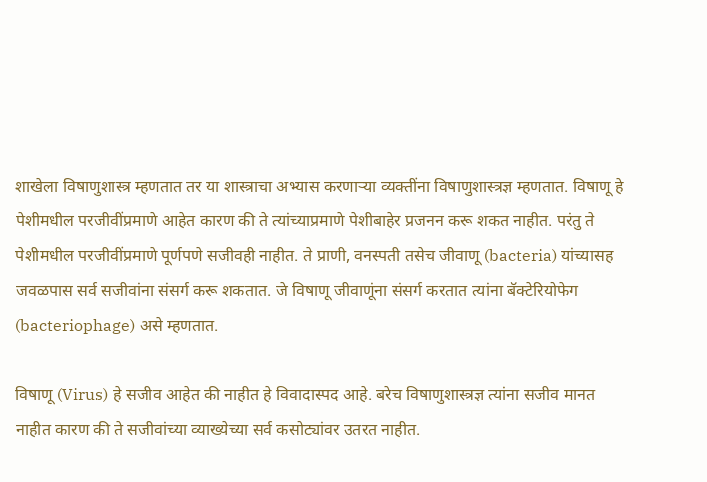शाखेला विषाणुशास्त्र म्हणतात तर या शास्त्राचा अभ्यास करणाऱ्या व्यक्तींना विषाणुशास्त्रज्ञ म्हणतात. विषाणू हे पेशीमधील परजीवींप्रमाणे आहेत कारण की ते त्यांच्याप्रमाणे पेशीबाहेर प्रजनन करू शकत नाहीत. परंतु ते पेशीमधील परजीवींप्रमाणे पूर्णपणे सजीवही नाहीत. ते प्राणी, वनस्पती तसेच जीवाणू (bacteria) यांच्यासह जवळपास सर्व सजीवांना संसर्ग करू शकतात. जे विषाणू जीवाणूंना संसर्ग करतात त्यांना बॅक्टेरियोफेग (bacteriophage) असे म्हणतात.

विषाणू (Virus) हे सजीव आहेत की नाहीत हे विवादास्पद आहे. बरेच विषाणुशास्त्रज्ञ त्यांना सजीव मानत नाहीत कारण की ते सजीवांच्या व्याख्येच्या सर्व कसोट्यांवर उतरत नाहीत.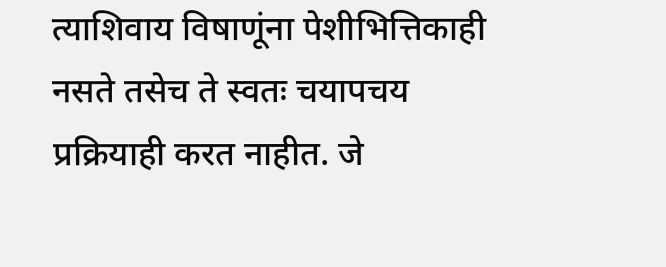त्याशिवाय विषाणूंना पेशीभित्तिकाही नसते तसेच ते स्वतः चयापचय प्रक्रियाही करत नाहीत. जे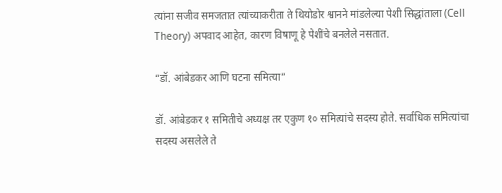त्यांना सजीव समजतात त्यांच्याकरीता ते थियोडोर श्वानने मांडलेल्या पेशी सिद्धांताला (Cell Theory) अपवाद आहेत, कारण विषाणू हे पेशींचे बनलेले नसतात.

“डॉ. आंबेडकर आणि घटना समित्या”

डॉ. आंबेडकर १ समितीचे अध्यक्ष तर एकुण १० समित्यांचे सदस्य होते. सर्वाधिक समित्यांचा सदस्य असलेले ते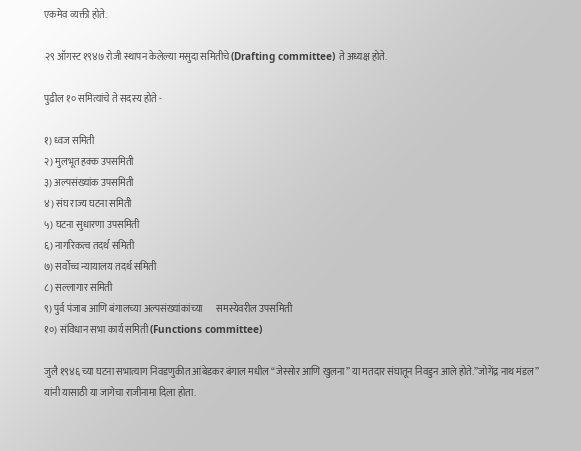एकमेव व्यक्ती होते.

२९ ऑगस्ट १९४७ रोजी स्थापन केलेल्या मसुदा समितीचे(Drafting committee) ते अध्यक्ष होते.

पुढील १० समित्यांचे ते सदस्य होते -

१) ध्वज समिती
२) मुलभूत हक्क उपसमिती
३) अल्पसंख्यांक उपसमिती
४) संघ राज्य घटना समिती
५) घटना सुधारणा उपसमिती
६) नागरिकत्व तदर्थ समिती
७) सर्वोच्च न्यायालय तदर्थ समिती
८) सल्लागार समिती
९) पुर्व पंजाब आणि बंगालच्या अल्पसंख्यांकांच्या       समस्येवरील उपसमिती
१०) संविधान सभा कार्य समिती(Functions committee)

जुलै १९४६ च्या घटना सभात्याग निवडणुकीत आंबेडकर बंगाल मधील “जेस्सोर आणि खुलना” या मतदार संघातून निवडुन आले होते.”जोगेंद्र नाथ मंडल” यांनी यासाठी या जागेचा राजीनामा दिला होता.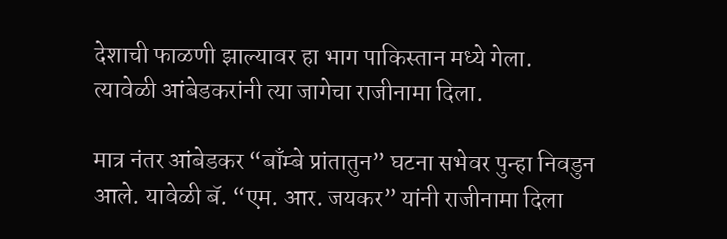देशाची फाळणी झाल्यावर हा भाग पाकिस्तान मध्ये गेला. त्यावेळी आंबेडकरांनी त्या जागेचा राजीनामा दिला.

मात्र नंतर आंबेडकर “बाँम्बे प्रांतातुन” घटना सभेवर पुन्हा निवडुन आले. यावेळी बॅ. “एम. आर. जयकर” यांनी राजीनामा दिला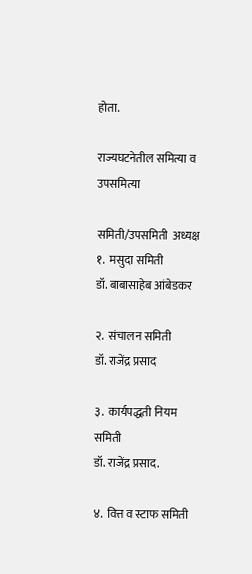होता.

राज्यघटनेतील समित्या व उपसमित्या

समिती/उपसमिती  अध्यक्ष
१.  मसुदा समिती
डॉ. बाबासाहेब आंबेडकर

२.  संचालन समिती
डॉ. राजेंद्र प्रसाद

३.  कार्यपद्धती नियम समिती
डॉ. राजेंद्र प्रसाद.

४.  वित्त व स्टाफ समिती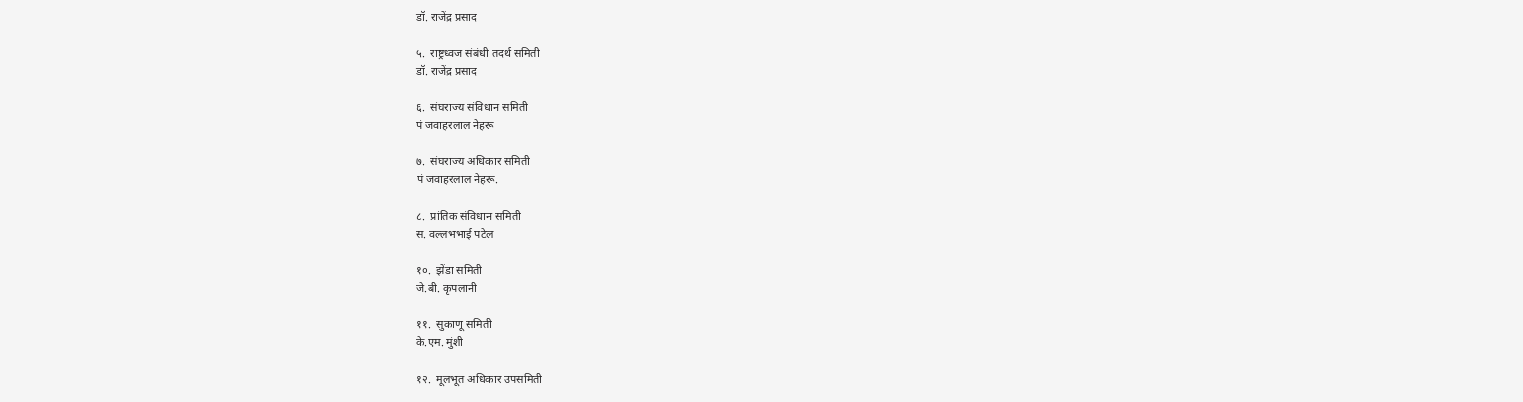डॉ. राजेंद्र प्रसाद

५.  राष्ट्रध्वज संबंधी तदर्थ समिती
डॉ. राजेंद्र प्रसाद

६.  संघराज्य संविधान समिती
पं जवाहरलाल नेहरू

७.  संघराज्य अधिकार समिती
पं जवाहरलाल नेहरू.

८.  प्रांतिक संविधान समिती
स. वल्लभभाई पटेल

१०.  झेंडा समिती
जे.बी. कृपलानी

११.  सुकाणू समिती
के.एम. मुंशी

१२.  मूलभूत अधिकार उपसमिती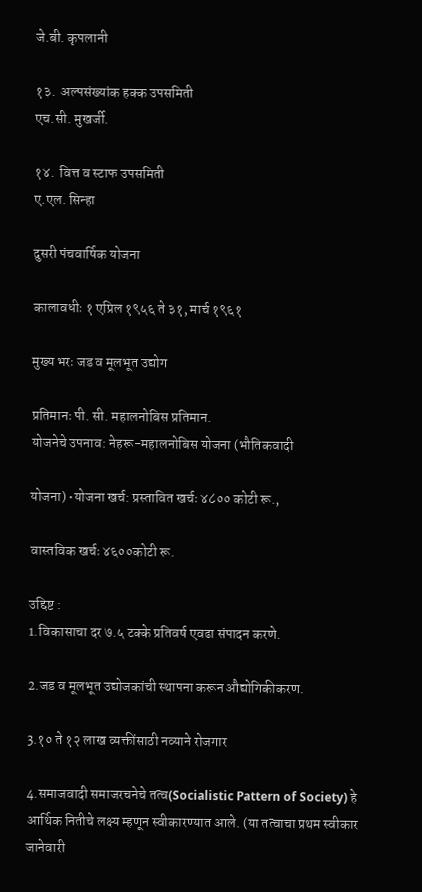जे.बी. कृपलानी

१३.  अल्पसंख्यांक हक्क उपसमिती
एच.सी. मुखर्जी.

१४.  वित्त व स्टाफ उपसमिती
ए.एल. सिन्हा

दुसरी पंचवार्षिक योजना

कालावधीः १ एप्रिल १९५६ ते ३१, मार्च १९६१

मुख्य भरः जड व मूलभूत उद्योग

प्रतिमानः पी. सी. महालनोबिस प्रतिमान.
योजनेचे उपनाव: नेहरू-महालनोबिस योजना (भौतिकवादी

योजना) •योजना खर्च: प्रस्तावित खर्चः ४८०० कोटी रू.,

वास्तविक खर्चः ४६००कोटी रू.

उद्दिष्ट :
1.विकासाचा दर ७.५ टक्के प्रतिवर्ष एवढा संपादन करणे.

2.जड व मूलभूत उद्योजकांची स्थापना करून औद्योगिकीकरण.

3.१० ते १२ लाख व्यक्तींसाठी नव्याने रोजगार

4.समाजवादी समाजरचनेचे तत्व(Socialistic Pattern of Society) हे आर्थिक नितीचे लक्ष्य म्हणून स्वीकारण्यात आले. (या तत्वाचा प्रथम स्वीकार जानेवारी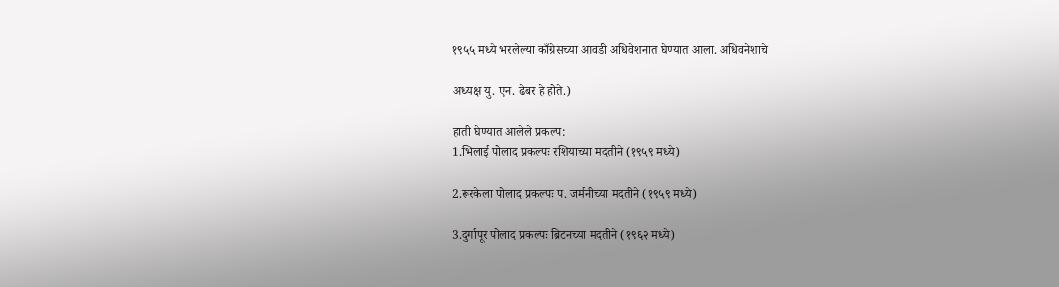१९५५ मध्ये भरलेल्या काँग्रेसच्या आवडी अधिवेशनात घेण्यात आला. अधिवनेशाचे

अध्यक्ष यु. एन. ढेबर हे होते.)

हाती घेण्यात आलेले प्रकल्प:
1.भिलाई पोलाद प्रकल्पः रशियाच्या मदतीने (१९५९ मध्ये)

2.रूरकेला पोलाद प्रकल्पः प. जर्मनीच्या मदतीने (१९५९ मध्ये)

3.दुर्गापूर पोलाद प्रकल्पः ब्रिटनच्या मदतीने (१९६२ मध्ये)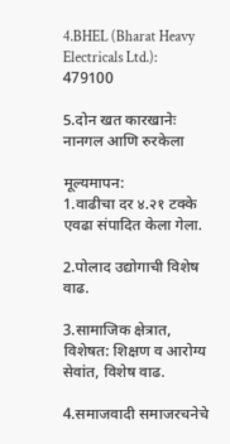4.BHEL (Bharat Heavy Electricals Ltd.): 479100

5.दोन खत कारखानेः नानगल आणि रुरकेला

मूल्यमापन:
1.वाढीचा दर ४.२१ टक्के एवढा संपादित केला गेला.

2.पोलाद उद्योगाची विशेष वाढ.

3.सामाजिक क्षेत्रात, विशेषत: शिक्षण व आरोग्य सेवांत, विशेष वाढ.

4.समाजवादी समाजरचनेचे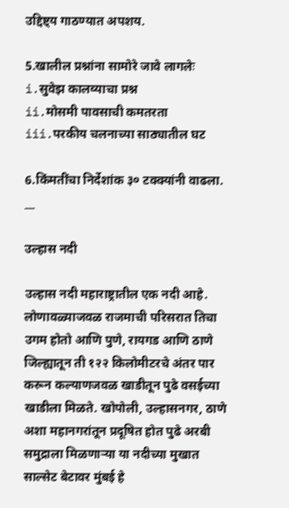उद्दिष्ट्य गाठण्यात अपशय.

5.खालील प्रश्नांना सामोरे जावे लागलेः
i.सुवेझ कालव्याचा प्रश्न
ii.मोसमी पावसाची कमतरता
iii.परकीय चलनाच्या साठ्यातील घट

6.किंमतींचा निर्देशांक ३० टक्क्यांनी वाढला.
__

उल्हास नदी

उल्हास नदी महाराष्ट्रातील एक नदी आहे. लोणावळ्याजवळ राजमाची परिसरात तिचा उगम होतो आणि पुणे, रायगड आणि ठाणे जिल्ह्यातून ती १२२ किलोमीटरचे अंतर पार करून कल्याणजवळ खाडीतून पुढे वसईच्या खाडीला मिळते. खोपोली, उल्हासनगर, ठाणे अशा महानगरांतून प्रदूषित होत पुढे अरबी समुद्राला मिळणाऱ्या या नदीच्या मुखात साल्सेट बेटावर मुंबई हे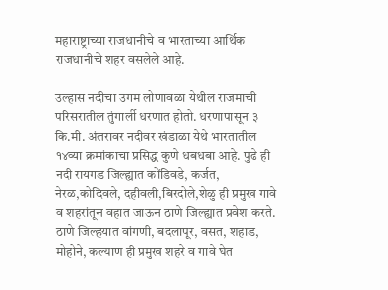महाराष्ट्राच्या राजधानीचे व भारताच्या आर्थिक राजधानीचे शहर वसलेले आहे.

उल्हास नदीचा उगम लोणावळा येथील राजमाची परिसरातील तुंगार्ली धरणात होतो. धरणापासून ३ कि.मी. अंतरावर नदीवर खंडाळा येथे भारतातील १४व्या क्रमांकाचा प्रसिद्ध कुणे धबधबा आहे. पुढे ही नदी रायगड जिल्ह्यात कोंडिवडे, कर्जत, नेरळ,कोदिवले, दहीवली,बिरदोले,शेळु ही प्रमुख गावे व शहरांतून वहात जाऊन ठाणे जिल्ह्यात प्रवेश करते. ठाणे जिल्हयात वांगणी, बदलापूर, वसत, शहाड, मोहोने, कल्याण ही प्रमुख शहरे व गावे घेत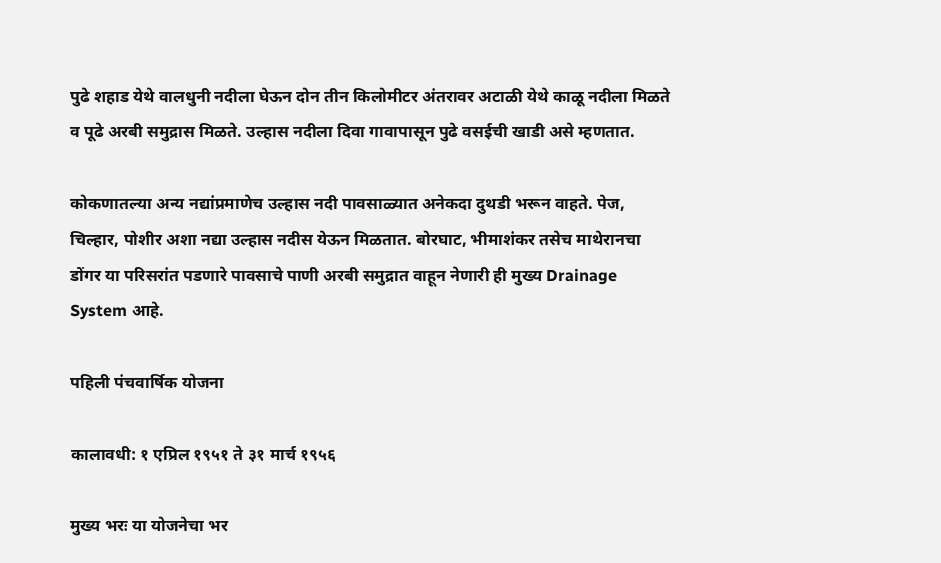पुढे शहाड येथे वालधुनी नदीला घेऊन दोन तीन किलोमीटर अंतरावर अटाळी येथे काळू नदीला मिळते व पूढे अरबी समुद्रास मिळते. उल्हास नदीला दिवा गावापासून पुढे वसईची खाडी असे म्हणतात.

कोकणातल्या अन्य नद्यांप्रमाणेच उल्हास नदी पावसाळ्यात अनेकदा दुथडी भरून वाहते. पेज, चिल्हार, पोशीर अशा नद्या उल्हास नदीस येऊन मिळतात. बोरघाट, भीमाशंकर तसेच माथेरानचा डोंगर या परिसरांत पडणारे पावसाचे पाणी अरबी समुद्रात वाहून नेणारी ही मुख्य Drainage System आहे.

पहिली पंचवार्षिक योजना

कालावधी: १ एप्रिल १९५१ ते ३१ मार्च १९५६

मुख्य भरः या योजनेचा भर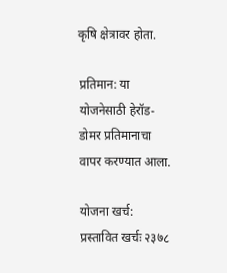कृषि क्षेत्रावर होता.

प्रतिमान: या योजनेसाठी हेरॉड-डोमर प्रतिमानाचा वापर करण्यात आला.

योजना खर्च:
प्रस्तावित खर्चः २३७८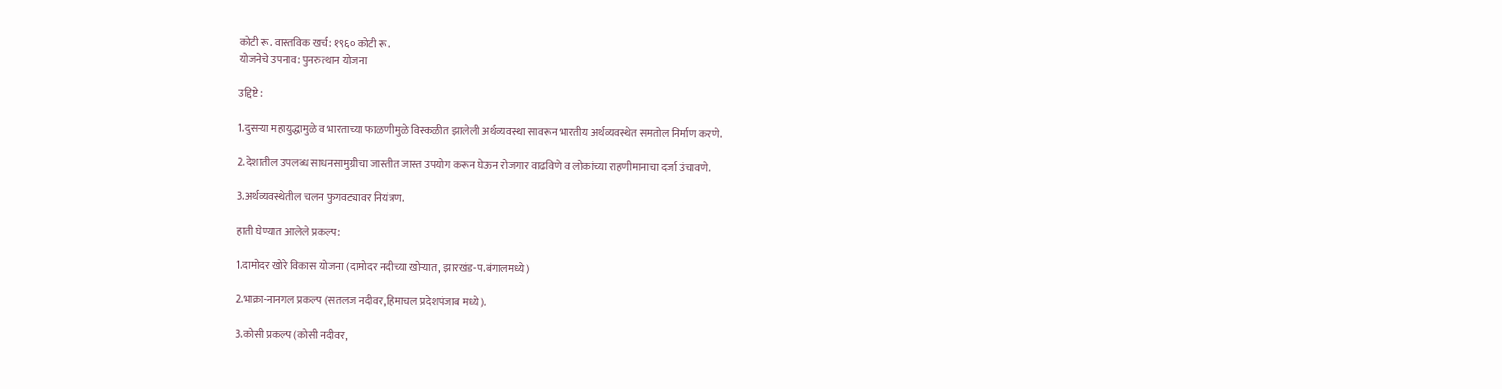कोटी रू. वास्तविक खर्च: १९६० कोटी रू.
योजनेचे उपनाव: पुनरुत्थान योजना

उद्दिष्टे :

1.दुसऱ्या महायुद्धामुळे व भारताच्या फाळणीमुळे विस्कळीत झालेली अर्थव्यवस्था सावरून भारतीय अर्थव्यवस्थेत समतोल निर्माण करणे.

2.देशातील उपलब्ध साधनसामुग्रीचा जास्तीत जास्त उपयोग करून घेऊन रोजगार वाढविणे व लोकांच्या राहणीमानाचा दर्जा उंचावणे.

3.अर्थव्यवस्थेतील चलन फुगवट्यावर नियंत्रण.

हाती घेण्यात आलेले प्रकल्प:

1.दामोदर खोरे विकास योजना (दामोदर नदीच्या खोऱ्यात, झारखंड-प.बंगालमध्ये)

2.भाक्रा-नानगल प्रकल्प (सतलज नदीवर,हिमाचल प्रदेशपंजाब मध्ये).

3.कोसी प्रकल्प (कोसी नदीवर,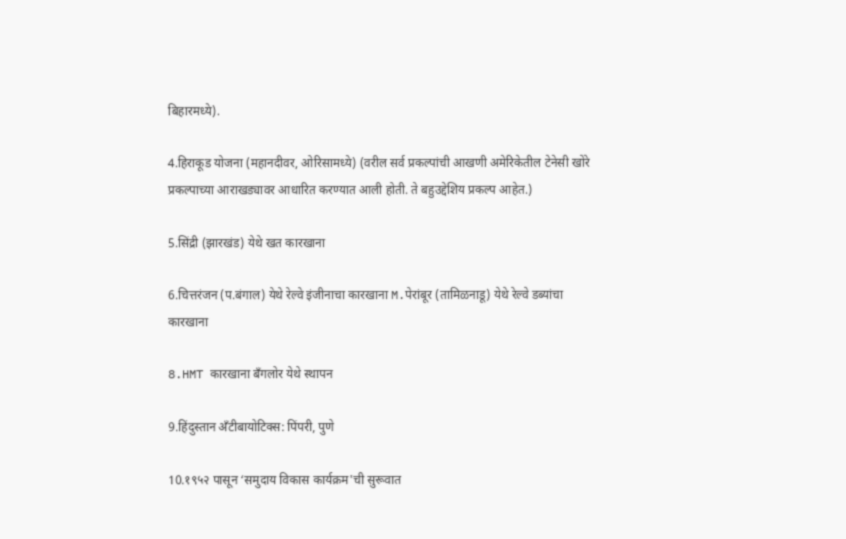बिहारमध्ये).

4.हिराकूड योजना (महानदीवर, ओरिसामध्ये) (वरील सर्व प्रकल्पांची आखणी अमेरिकेतील टेनेसी खोरे प्रकल्पाच्या आराखड्यावर आधारित करण्यात आली होती. ते बहुउद्देशिय प्रकल्प आहेत.)

5.सिंद्री (झारखंड) येथे खत कारखाना

6.चित्तरंजन (प.बंगाल) येथे रेल्वे इंजीनाचा कारखाना M.पेरांबूर (तामिळनाडू) येथे रेल्वे डब्यांचा कारखाना

8.HMT कारखाना बँगलोर येथे स्थापन

9.हिंदुस्तान अँटीबायोटिक्स: पिंपरी, पुणे

10.१९५२ पासून ‘समुदाय विकास कार्यक्रम'ची सुरूवात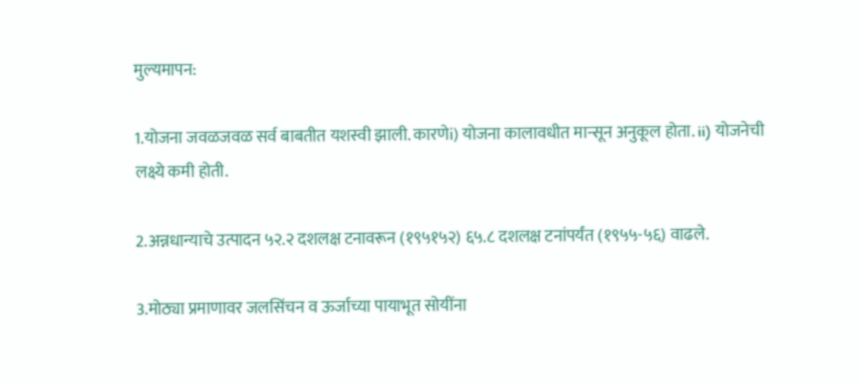मुल्यमापन:

1.योजना जवळजवळ सर्व बाबतीत यशस्वी झाली. कारणेi) योजना कालावधीत मान्सून अनुकूल होता. ii) योजनेची लक्ष्ये कमी होती.

2.अन्नधान्याचे उत्पादन ५२.२ दशलक्ष टनावरून (१९५१५२) ६५.८ दशलक्ष टनांपर्यंत (१९५५-५६) वाढले.

3.मोठ्या प्रमाणावर जलसिंचन व ऊर्जाच्या पायाभूत सोयींना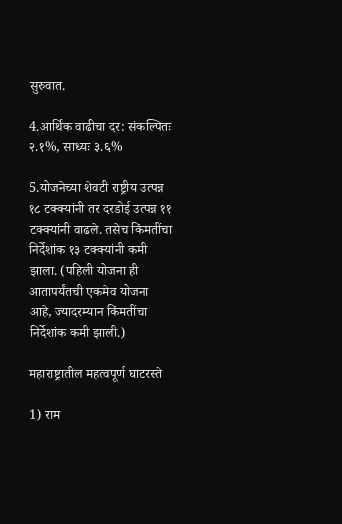सुरुवात.

4.आर्थिक वाढीचा दर: संकल्पितः २.१%, साध्यः ३.६%

5.योजनेच्या शेवटी राष्ट्रीय उत्पन्न १८ टक्क्यांनी तर दरडोई उत्पन्न ११ टक्क्यांनी वाढले. तसेच किंमतींचा निर्देशांक १३ टक्क्यांनी कमी झाला. (पहिली योजना ही आतापर्यंतची एकमेव योजना आहे, ज्यादरम्यान किंमतींचा निर्देशांक कमी झाली.)

महाराष्ट्रातील महत्वपूर्ण घाटरस्ते

1) राम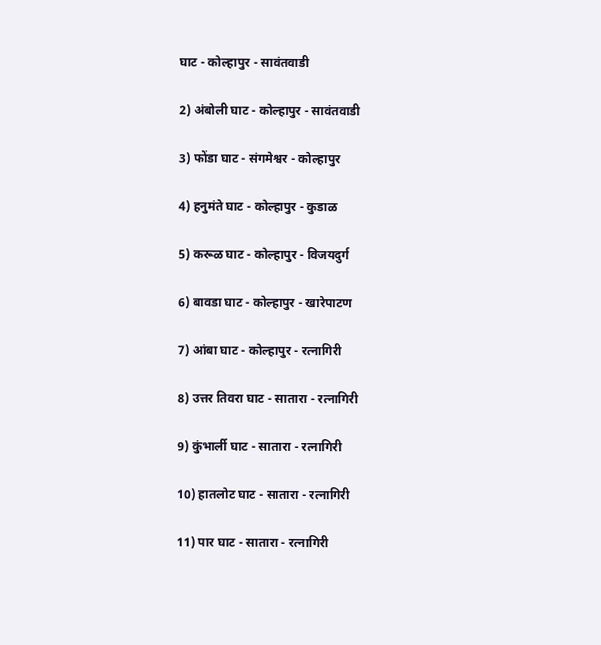घाट - कोल्हापुर - सावंतवाडी

2) अंबोली घाट - कोल्हापुर - सावंतवाडी

3) फोंडा घाट - संगमेश्वर - कोल्हापुर

4) हनुमंते घाट - कोल्हापुर - कुडाळ

5) करूळ घाट - कोल्हापुर - विजयदुर्ग

6) बावडा घाट - कोल्हापुर - खारेपाटण

7) आंबा घाट - कोल्हापुर - रत्नागिरी

8) उत्तर तिवरा घाट - सातारा - रत्नागिरी

9) कुंभार्ली घाट - सातारा - रत्नागिरी

10) हातलोट घाट - सातारा - रत्नागिरी

11) पार घाट - सातारा - रत्नागिरी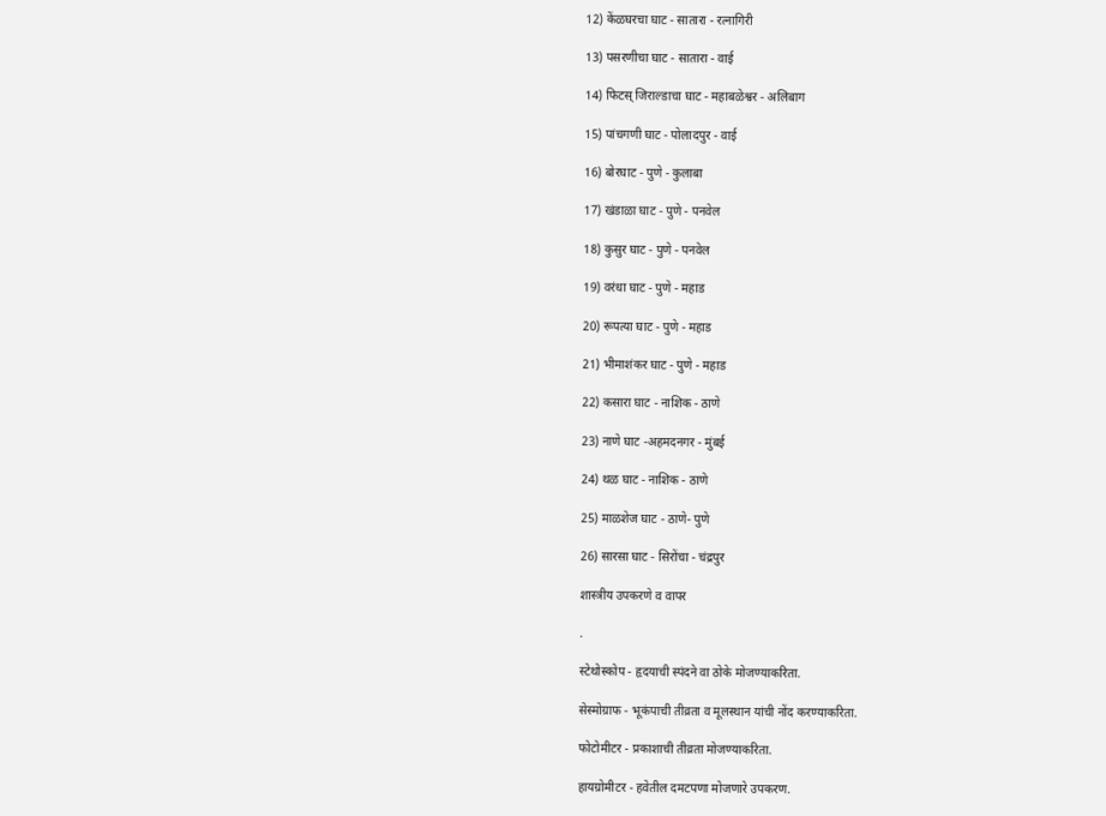12) केंळघरचा घाट - सातारा - रत्नागिरी

13) पसरणीचा घाट - सातारा - वाई

14) फिटस् जिराल्डाचा घाट - महाबळेश्वर - अलिबाग

15) पांचगणी घाट - पोलादपुर - वाई

16) बोरघाट - पुणे - कुलाबा

17) खंडाळा घाट - पुणे - पनवेल

18) कुसुर घाट - पुणे - पनवेल

19) वरंधा घाट - पुणे - महाड

20) रूपत्या घाट - पुणे - महाड

21) भीमाशंकर घाट - पुणे - महाड

22) कसारा घाट - नाशिक - ठाणे

23) नाणे घाट -अहमदनगर - मुंबई

24) थळ घाट - नाशिक - ठाणे

25) माळशेज घाट - ठाणे- पुणे

26) सारसा घाट - सिरोंचा - चंद्रपुर

शास्त्रीय उपकरणे व वापर

.

स्टेथोस्कोप - हृदयाची स्पंदने वा ठोके मोजण्याकरिता.

सेस्मोग्राफ - भूकंपाची तीव्रता व मूलस्थान यांची नोंद करण्याकरिता.

फोटोमीटर - प्रकाशाची तीव्रता मोजण्याकरिता.

हायग्रोमीटर - हवेतील दमटपणा मोजणारे उपकरण.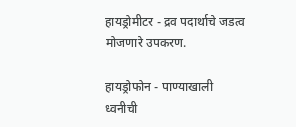हायड्रोमीटर - द्रव पदार्थाचे जडत्व मोजणारे उपकरण.

हायड्रोफोन - पाण्याखाली ध्वनीची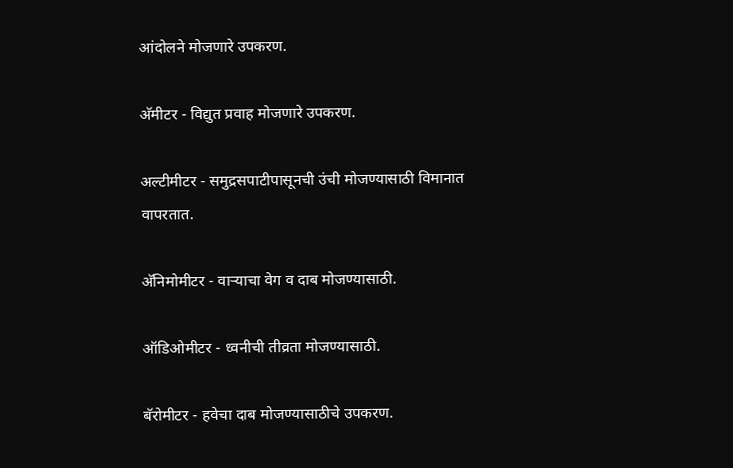आंदोलने मोजणारे उपकरण.

अ‍ॅमीटर - विद्युत प्रवाह मोजणारे उपकरण.

अल्टीमीटर - समुद्रसपाटीपासूनची उंची मोजण्यासाठी विमानात वापरतात.

अ‍ॅनिमोमीटर - वाऱ्याचा वेग व दाब मोजण्यासाठी.

ऑडिओमीटर - ध्वनीची तीव्रता मोजण्यासाठी.

बॅरोमीटर - हवेचा दाब मोजण्यासाठीचे उपकरण.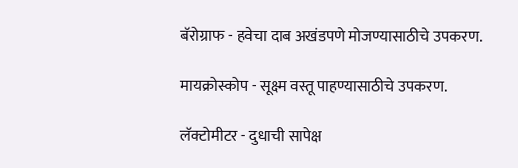बॅरोग्राफ - हवेचा दाब अखंडपणे मोजण्यासाठीचे उपकरण.

मायक्रोस्कोप - सूक्ष्म वस्तू पाहण्यासाठीचे उपकरण.

लॅक्टोमीटर - दुधाची सापेक्ष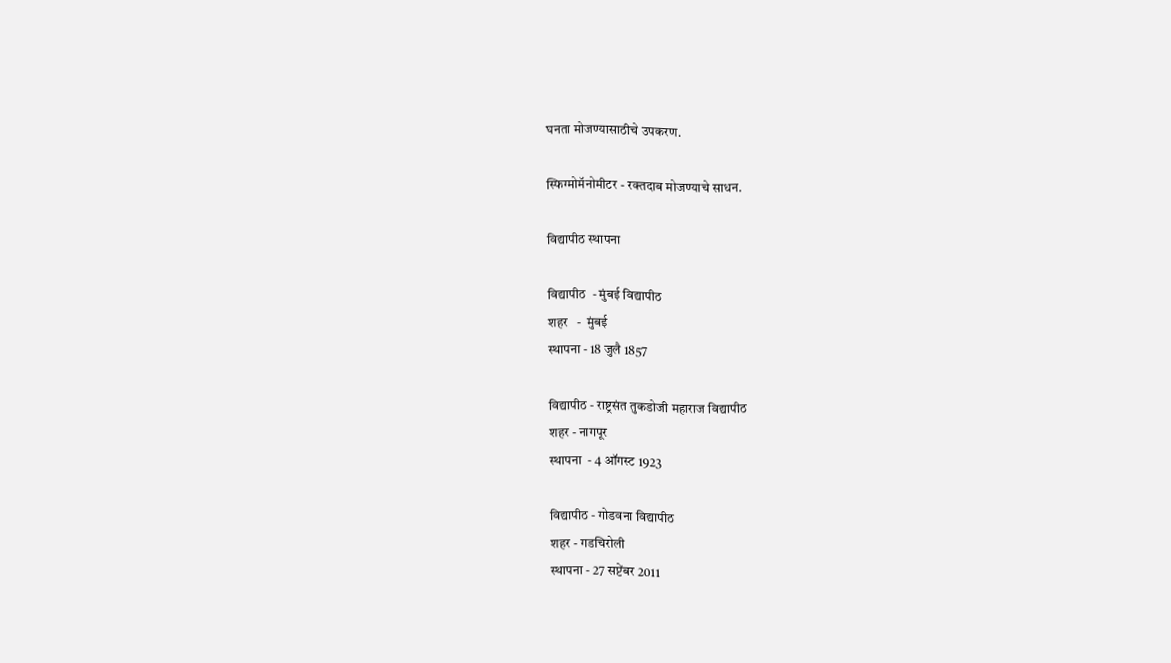घनता मोजण्यासाठीचे उपकरण.

स्फिग्मोमॅनोमीटर - रक्तदाब मोजण्याचे साधन.

विद्यापीठ स्थापना

विद्यापीठ  - मुंबई विद्यापीठ
शहर   -  मुंबई
स्थापना - 18 जुलै 1857

विद्यापीठ - राष्ट्रसंत तुकडोजी महाराज विद्यापीठ
शहर - नागपूर
स्थापना  - 4 ऑगस्ट 1923

विद्यापीठ - गोडवना विद्यापीठ
शहर - गडचिरोली
स्थापना - 27 सप्टेंबर 2011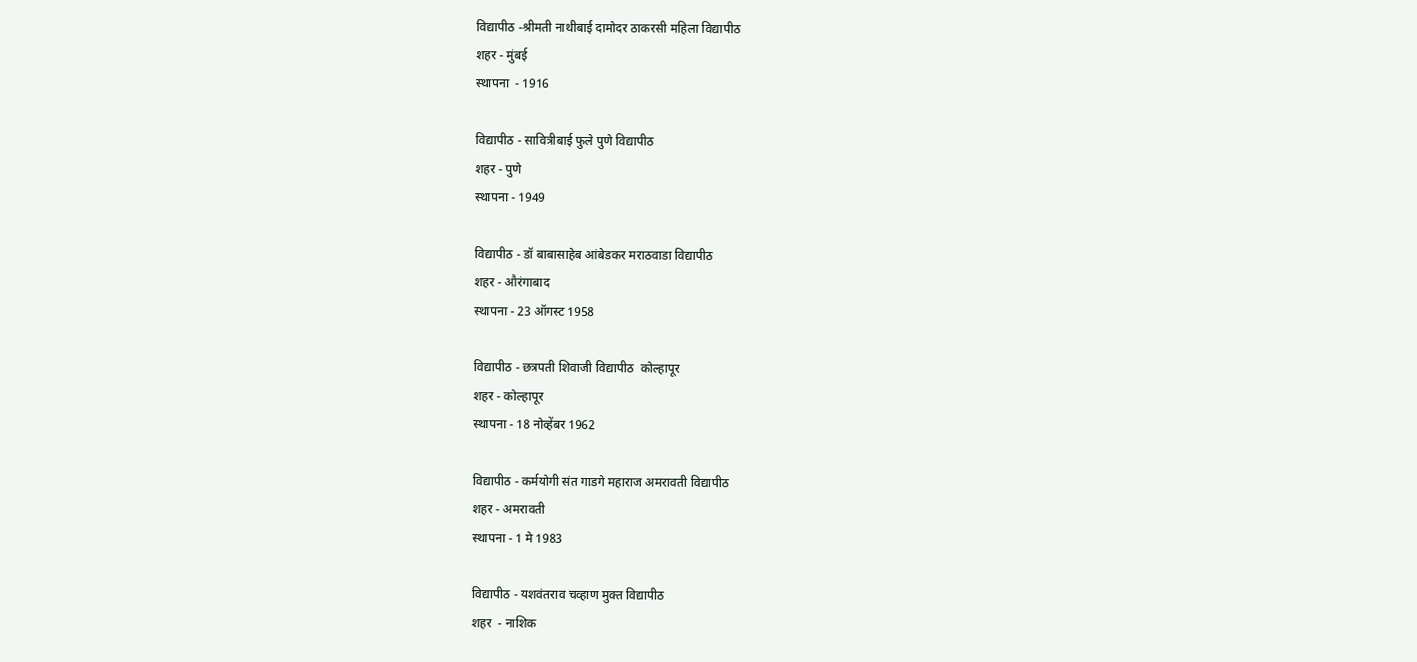विद्यापीठ -श्रीमती नाथीबाई दामोदर ठाकरसी महिला विद्यापीठ
शहर - मुंबई
स्थापना  - 1916

विद्यापीठ - सावित्रीबाई फुले पुणे विद्यापीठ
शहर - पुणे
स्थापना - 1949

विद्यापीठ - डॉ बाबासाहेब आंबेडकर मराठवाडा विद्यापीठ
शहर - औरंगाबाद
स्थापना - 23 ऑगस्ट 1958

विद्यापीठ - छत्रपती शिवाजी विद्यापीठ  कोल्हापूर
शहर - कोल्हापूर
स्थापना - 18 नोव्हेंबर 1962

विद्यापीठ - कर्मयोगी संत गाडगे महाराज अमरावती विद्यापीठ
शहर - अमरावती
स्थापना - 1 मे 1983

विद्यापीठ - यशवंतराव चव्हाण मुक्त विद्यापीठ
शहर  - नाशिक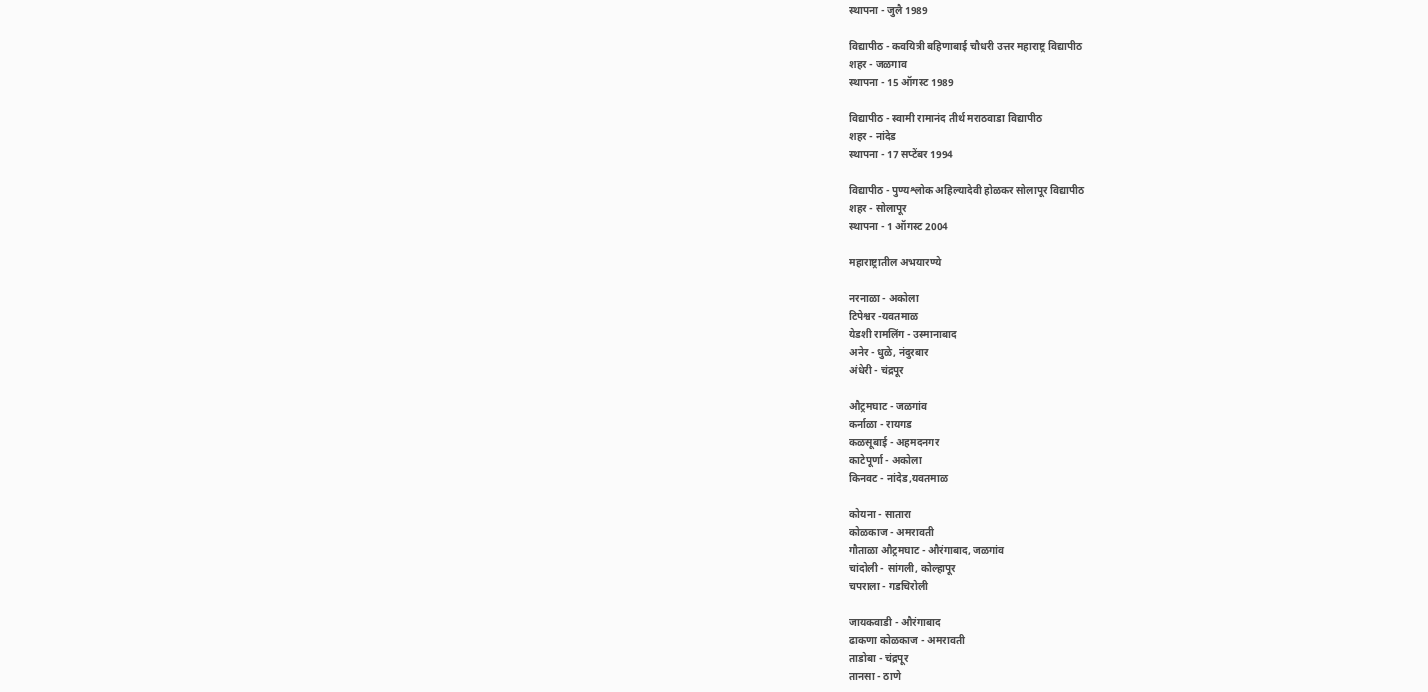स्थापना - जुलै 1989

विद्यापीठ - कवयित्री बहिणाबाई चौधरी उत्तर महाराष्ट्र विद्यापीठ
शहर - जळगाव
स्थापना - 15 ऑगस्ट 1989

विद्यापीठ - स्वामी रामानंद तीर्थ मराठवाडा विद्यापीठ
शहर - नांदेड
स्थापना - 17 सप्टेंबर 1994

विद्यापीठ - पुण्यश्लोक अहिल्यादेवी होळकर सोलापूर विद्यापीठ
शहर - सोलापूर
स्थापना - 1 ऑगस्ट 2004

महाराष्ट्रातील अभयारण्ये

नरनाळा - अकोला
टिपेश्वर -यवतमाळ
येडशी रामलिंग - उस्मानाबाद
अनेर - धुळे, नंदुरबार
अंधेरी - चंद्रपूर

औट्रमघाट - जळगांव
कर्नाळा - रायगड
कळसूबाई - अहमदनगर
काटेपूर्णा - अकोला
किनवट - नांदेड,यवतमाळ

कोयना - सातारा
कोळकाज - अमरावती
गौताळा औट्रमघाट - औरंगाबाद, जळगांव
चांदोली - सांगली, कोल्हापूर
चपराला - गडचिरोली

जायकवाडी - औरंगाबाद
ढाकणा कोळकाज - अमरावती
ताडोबा - चंद्रपूर
तानसा - ठाणे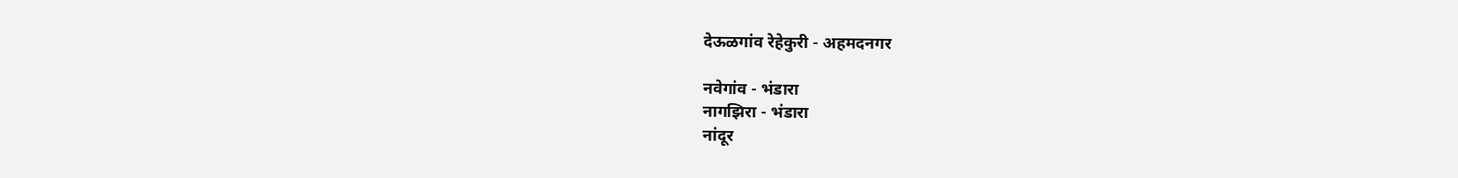देऊळगांव रेहेकुरी - अहमदनगर

नवेगांव - भंडारा
नागझिरा - भंडारा
नांदूर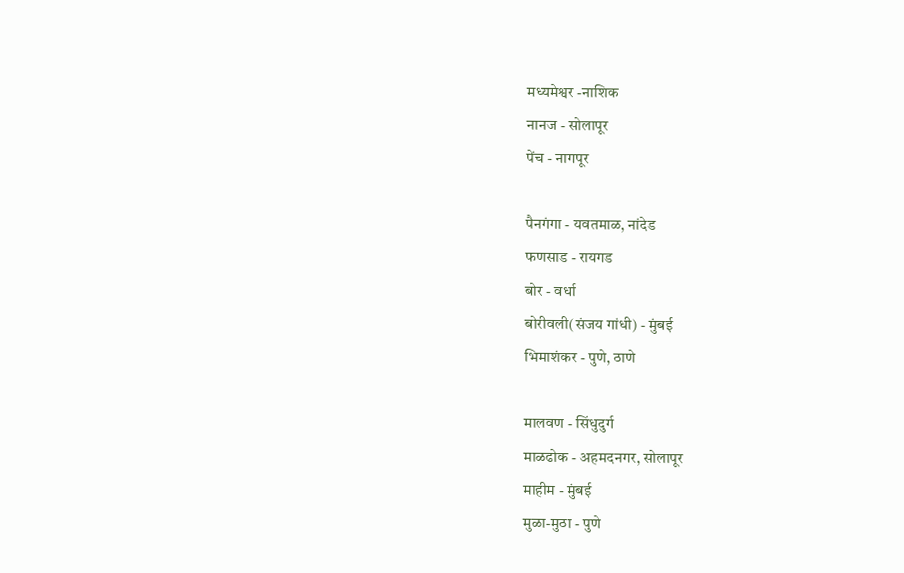मध्यमेश्वर -नाशिक
नानज - सोलापूर
पेंच - नागपूर

पैनगंगा - यवतमाळ, नांदेड
फणसाड - रायगड
बोर - वर्धा
बोरीवली(संजय गांधी) - मुंबई
भिमाशंकर - पुणे, ठाणे

मालवण - सिंधुदुर्ग
माळढोक - अहमदनगर, सोलापूर
माहीम - मुंबई
मुळा-मुठा - पुणे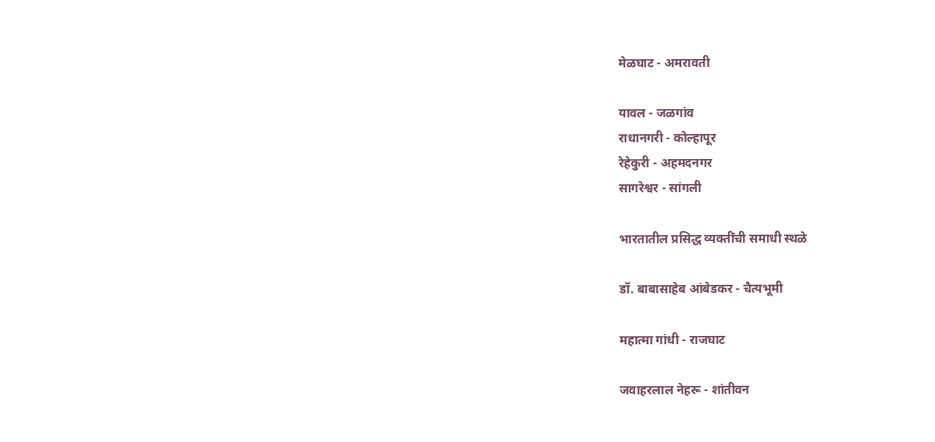मेळघाट - अमरावती

यावल - जळगांव
राधानगरी - कोल्हापूर
रेहेकुरी - अहमदनगर
सागरेश्वर - सांगली

भारतातील प्रसिद्ध व्यक्तींची समाधी स्थळे

डॉ. बाबासाहेब आंबेडकर - चैत्यभूमी

महात्मा गांधी - राजघाट

जवाहरलाल नेहरू - शांतीवन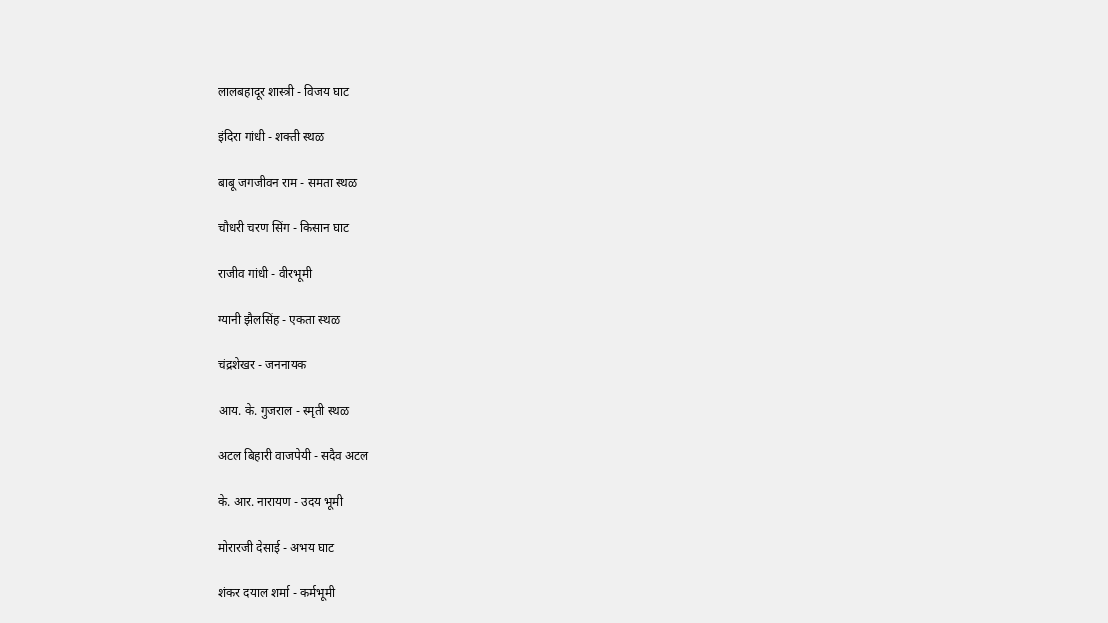लालबहादूर शास्त्री - विजय घाट

इंदिरा गांधी - शक्ती स्थळ

बाबू जगजीवन राम - समता स्थळ

चौधरी चरण सिंग - किसान घाट

राजीव गांधी - वीरभूमी

ग्यानी झैलसिंह - एकता स्थळ

चंद्रशेखर - जननायक

आय. के. गुजराल - स्मृती स्थळ

अटल बिहारी वाजपेयी - सदैव अटल

के. आर. नारायण - उदय भूमी

मोरारजी देसाई - अभय घाट

शंकर दयाल शर्मा - कर्मभूमी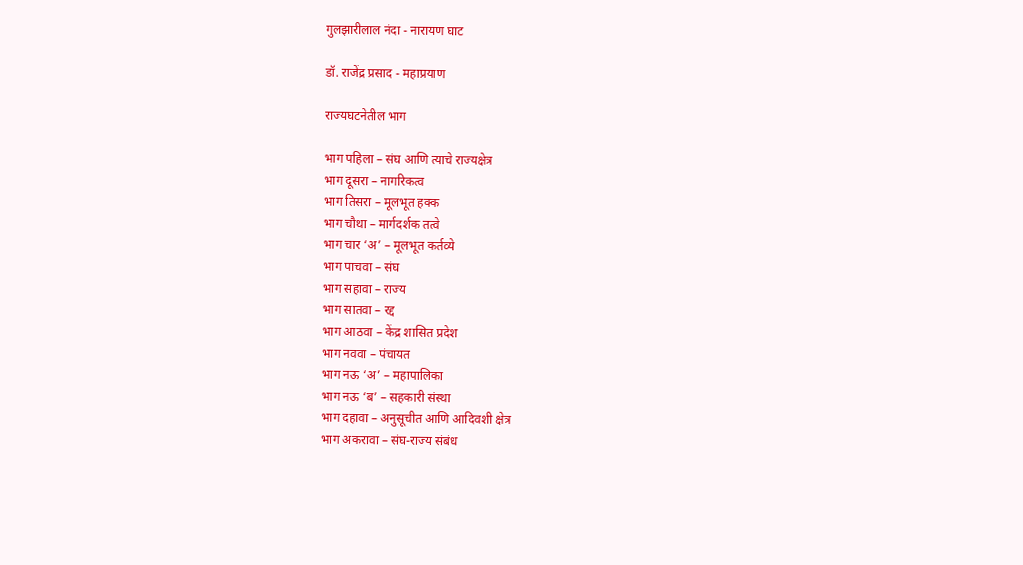गुलझारीलाल नंदा - नारायण घाट

डॉ. राजेंद्र प्रसाद - महाप्रयाण

राज्यघटनेतील भाग

भाग पहिला – संघ आणि त्याचे राज्यक्षेत्र
भाग दूसरा – नागरिकत्व
भाग तिसरा – मूलभूत हक्क
भाग चौथा – मार्गदर्शक तत्वे
भाग चार ‘अ’ – मूलभूत कर्तव्ये
भाग पाचवा – संघ
भाग सहावा – राज्य
भाग सातवा – रद्द
भाग आठवा – केंद्र शासित प्रदेश
भाग नववा – पंचायत
भाग नऊ ‘अ’ – महापालिका
भाग नऊ ‘ब’ – सहकारी संस्था
भाग दहावा – अनुसूचीत आणि आदिवशी क्षेत्र
भाग अकरावा – संघ-राज्य संबंध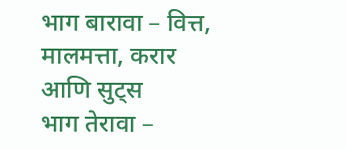भाग बारावा – वित्त, मालमत्ता, करार आणि सुट्स
भाग तेरावा –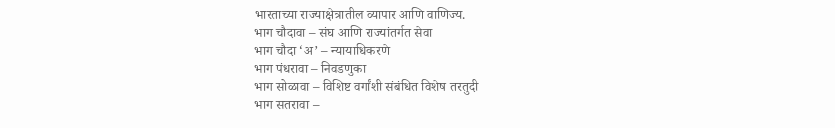भारताच्या राज्याक्षेत्रातील व्यापार आणि वाणिज्य.
भाग चौदावा – संघ आणि राज्यांतर्गत सेवा
भाग चौदा ‘अ’ – न्यायाधिकरणे
भाग पंधरावा – निवडणुका
भाग सोळावा – विशिष्ट वर्गांशी संबंधित विशेष तरतुदी
भाग सतरावा –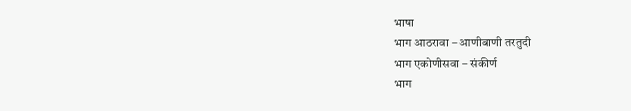भाषा
भाग आठरावा – आणीबाणी तरतुदी
भाग एकोणीसवा – संकीर्ण
भाग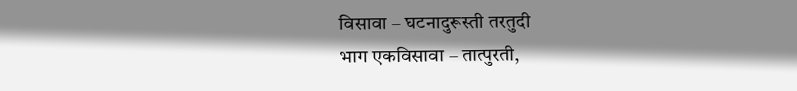विसावा – घटनादुरूस्ती तरतुदी
भाग एकविसावा – तात्पुरती,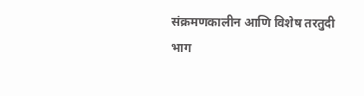संक्रमणकालीन आणि विशेष तरतुदी
भाग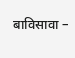बाविसावा –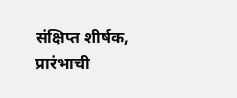संक्षिप्त शीर्षक, प्रारंभाची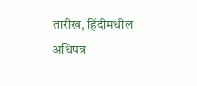तारीख, हिंदीमधील अधिपत्र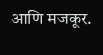आणि मजकूर.